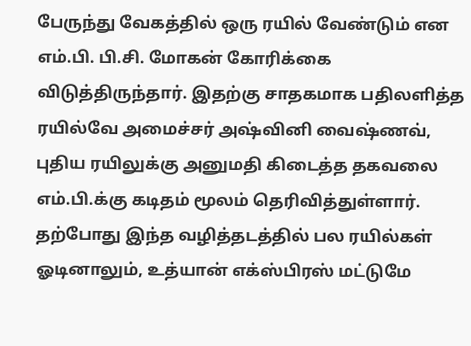பேருந்து வேகத்தில் ஒரு ரயில் வேண்டும் என எம்.பி. பி.சி. மோகன் கோரிக்கை விடுத்திருந்தார். இதற்கு சாதகமாக பதிலளித்த ரயில்வே அமைச்சர் அஷ்வினி வைஷ்ணவ், புதிய ரயிலுக்கு அனுமதி கிடைத்த தகவலை எம்.பி.க்கு கடிதம் மூலம் தெரிவித்துள்ளார். தற்போது இந்த வழித்தடத்தில் பல ரயில்கள் ஓடினாலும், உத்யான் எக்ஸ்பிரஸ் மட்டுமே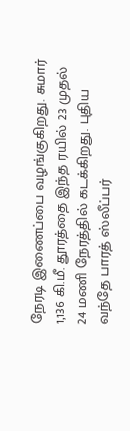நேரடி இணைப்பை வழங்குகிறது. சுமார் 1,136 கி.மீ. தூரத்தை இந்த ரயில் 23 முதல் 24 மணி நேரத்தில் கடக்கிறது. புதிய வந்தே பாரத் ஸ்லீப்பர்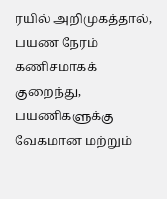ரயில் அறிமுகத்தால், பயண நேரம் கணிசமாகக் குறைந்து, பயணிகளுக்கு வேகமான மற்றும்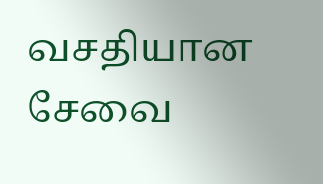வசதியான சேவை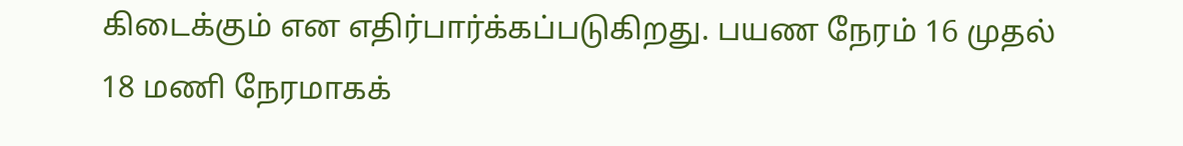கிடைக்கும் என எதிர்பார்க்கப்படுகிறது. பயண நேரம் 16 முதல் 18 மணி நேரமாகக்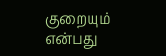குறையும் என்பது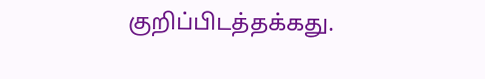குறிப்பிடத்தக்கது.